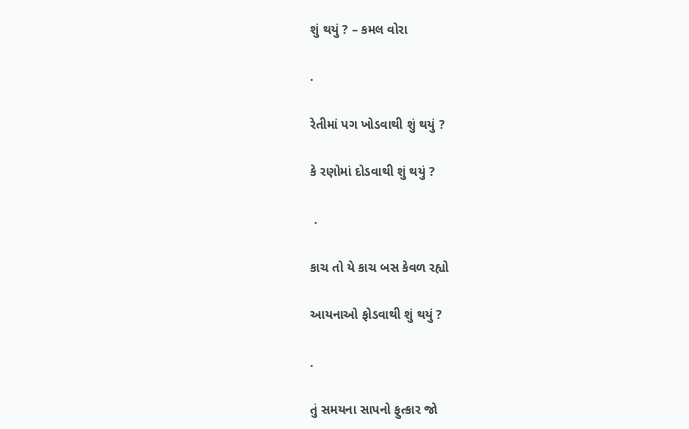શું થયું ? – કમલ વોરા

.

રેતીમાં પગ ખોડવાથી શું થયું ?

કે રણોમાં દોડવાથી શું થયું ?

 .

કાચ તો યે કાચ બસ કેવળ રહ્યો

આયનાઓ ફોડવાથી શું થયું ?

.

તું સમયના સાપનો ફુત્કાર જો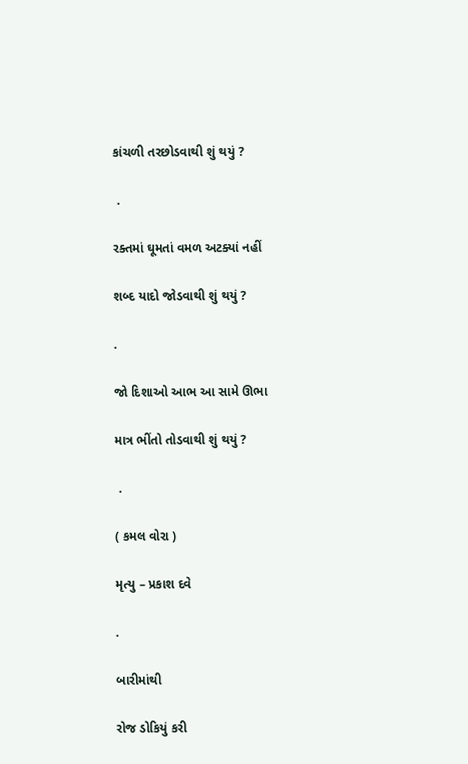કાંચળી તરછોડવાથી શું થયું ?

 .

રક્તમાં ઘૂમતાં વમળ અટક્યાં નહીં

શબ્દ યાદો જોડવાથી શું થયું ?

.

જો દિશાઓ આભ આ સામે ઊભા

માત્ર ભીંતો તોડવાથી શું થયું ?

 .

( કમલ વોરા )

મૃત્યુ – પ્રકાશ દવે

.

બારીમાંથી

રોજ ડોકિયું કરી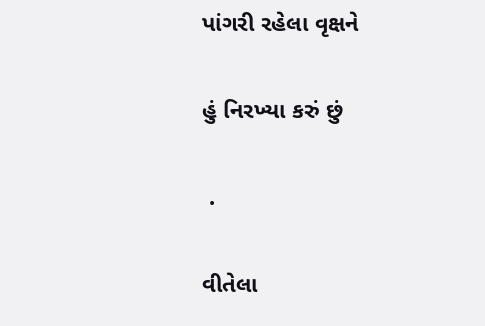પાંગરી રહેલા વૃક્ષને

હું નિરખ્યા કરું છું

 .

વીતેલા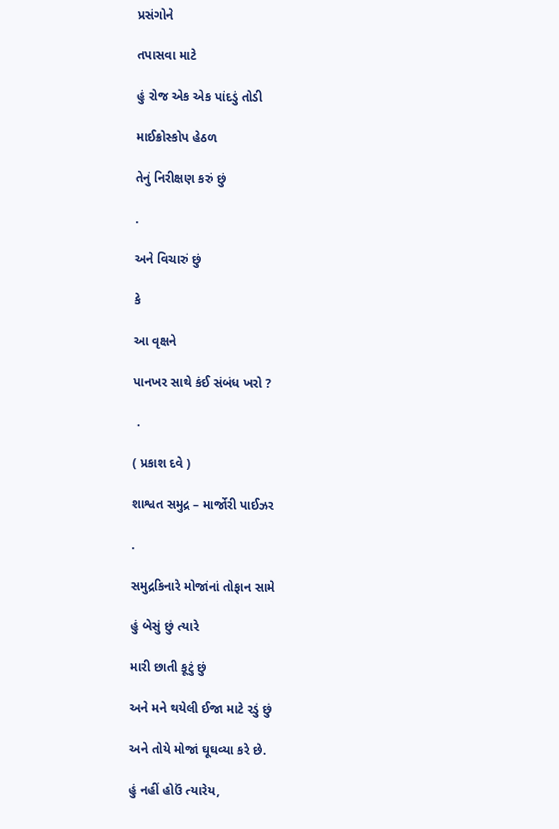પ્રસંગોને

તપાસવા માટે

હું રોજ એક એક પાંદડું તોડી

માઈક્રોસ્કોપ હેઠળ

તેનું નિરીક્ષણ કરું છું

.

અને વિચારું છું

કે

આ વૃક્ષને

પાનખર સાથે કંઈ સંબંધ ખરો ?

 .

( પ્રકાશ દવે )

શાશ્વત સમુદ્ર – માર્જોરી પાઈઝર

.

સમુદ્રકિનારે મોજાંનાં તોફાન સામે

હું બેસું છું ત્યારે

મારી છાતી કૂટું છું

અને મને થયેલી ઈજા માટે રડું છું

અને તોયે મોજાં ઘૂઘવ્યા કરે છે.

હું નહીં હોઉં ત્યારેય,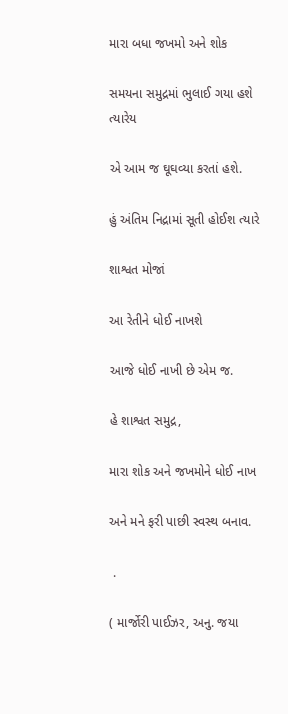મારા બધા જખમો અને શોક

સમયના સમુદ્રમાં ભુલાઈ ગયા હશે ત્યારેય

એ આમ જ ઘૂઘવ્યા કરતાં હશે.

હું અંતિમ નિદ્રામાં સૂતી હોઈશ ત્યારે

શાશ્વત મોજાં

આ રેતીને ધોઈ નાખશે

આજે ધોઈ નાખી છે એમ જ.

હે શાશ્વત સમુદ્ર,

મારા શોક અને જખમોને ધોઈ નાખ

અને મને ફરી પાછી સ્વસ્થ બનાવ.

 .

( માર્જોરી પાઈઝર, અનુ. જયા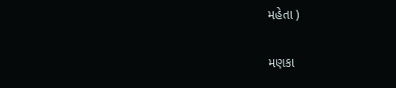મહેતા )

મણકા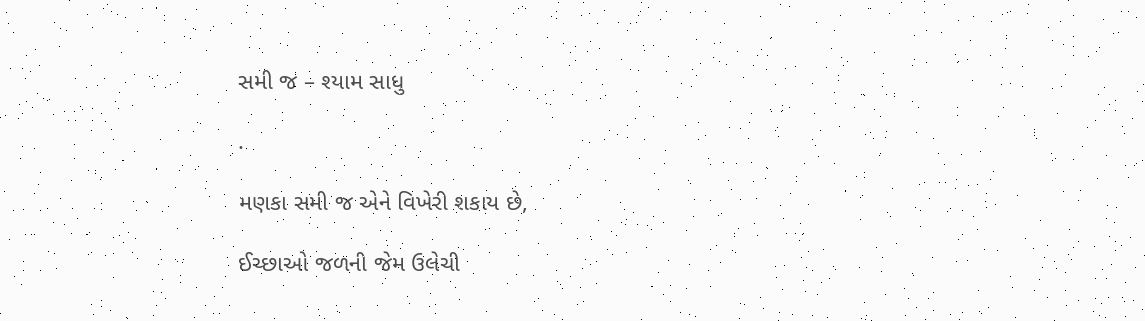સમી જ – શ્યામ સાધુ

.

મણકા સમી જ એને વિખેરી શકાય છે,

ઈચ્છાઓ જળની જેમ ઉલેચી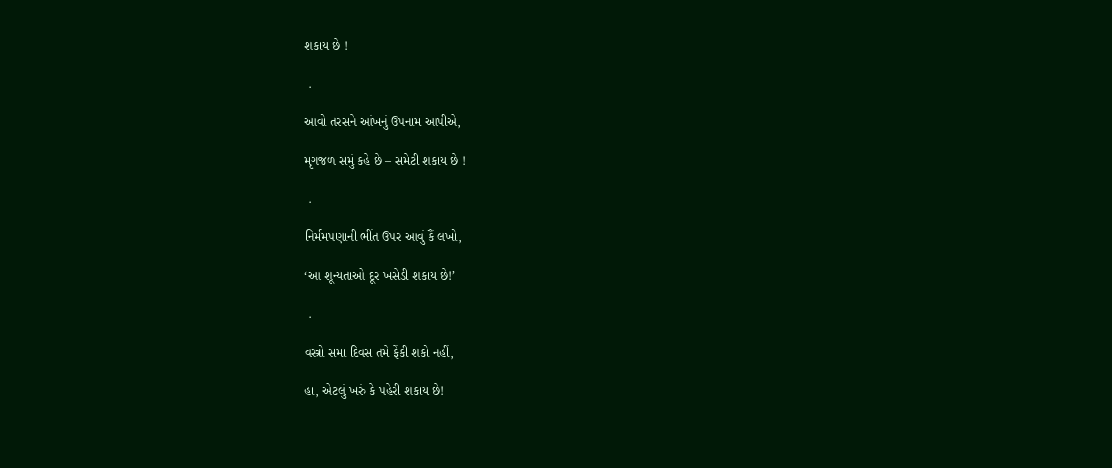શકાય છે !

 .

આવો તરસને આંખનું ઉપનામ આપીએ,

મૃગજળ સમું કહે છે – સમેટી શકાય છે !

 .

નિર્મમપણાની ભીંત ઉપર આવું કૈં લખો,

‘આ શૂન્યતાઓ દૂર ખસેડી શકાય છે!’

 .

વસ્ત્રો સમા દિવસ તમે ફેંકી શકો નહીં,

હા, એટલું ખરું કે પહેરી શકાય છે!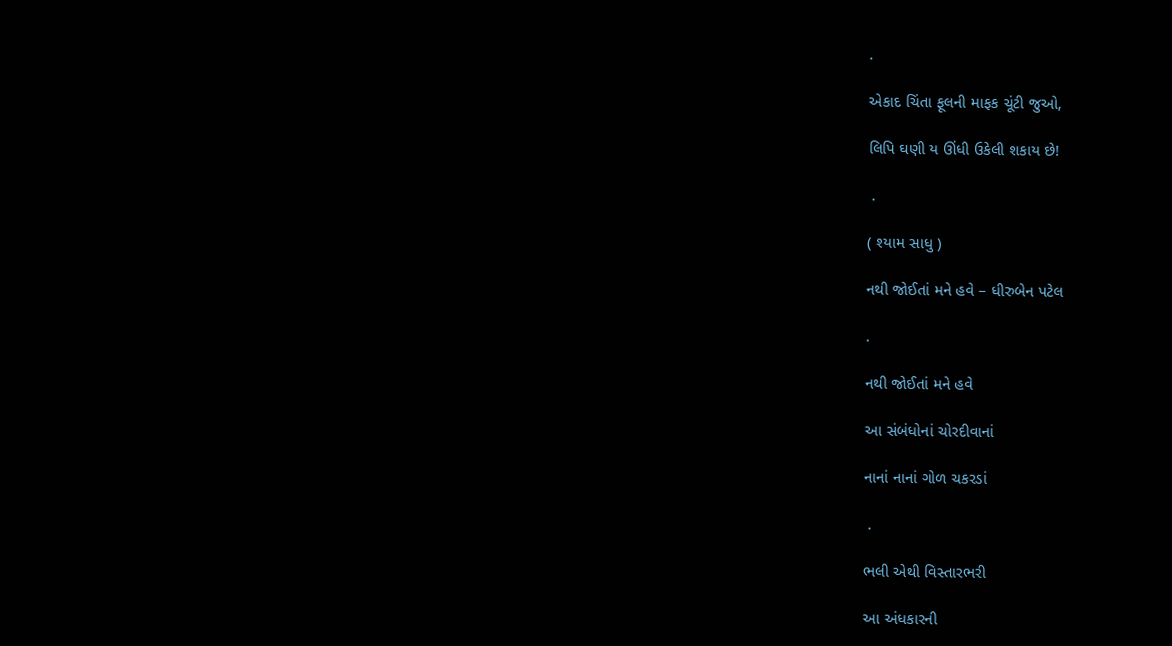.

એકાદ ચિંતા ફૂલની માફક ચૂંટી જુઓ,

લિપિ ઘણી ય ઊંધી ઉકેલી શકાય છે!

 .

( શ્યામ સાધુ )

નથી જોઈતાં મને હવે – ધીરુબેન પટેલ

.

નથી જોઈતાં મને હવે

આ સંબંધોનાં ચોરદીવાનાં

નાનાં નાનાં ગોળ ચકરડાં

 .

ભલી એથી વિસ્તારભરી

આ અંધકારની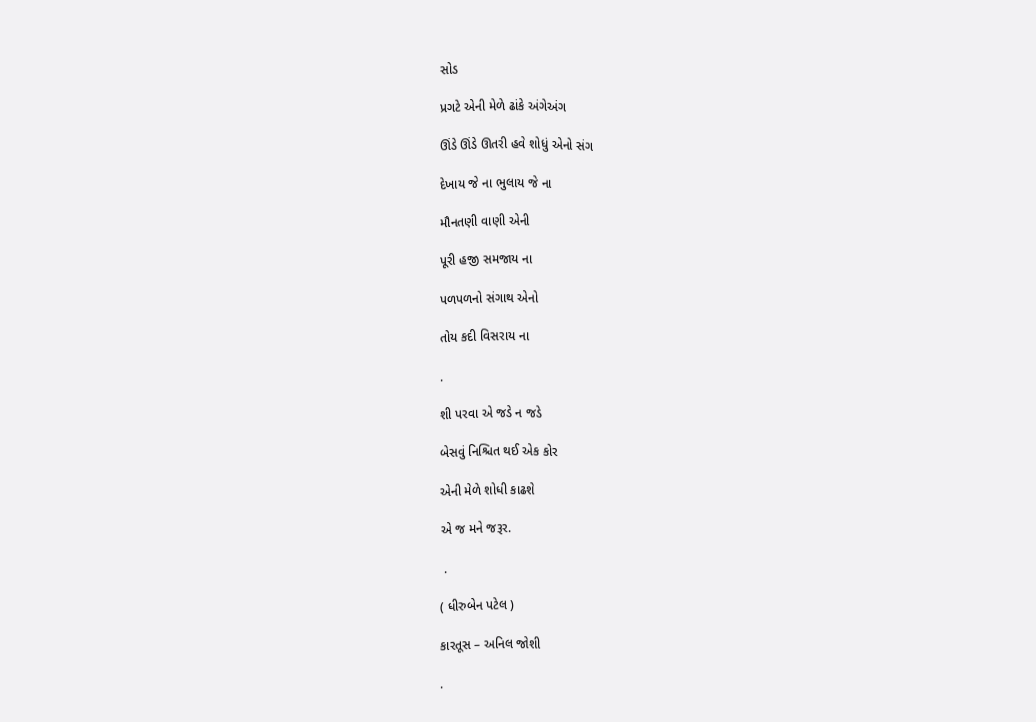સોડ

પ્રગટે એની મેળે ઢાંકે અંગેઅંગ

ઊંડે ઊંડે ઊતરી હવે શોધું એનો સંગ

દેખાય જે ના ભુલાય જે ના

મૌનતણી વાણી એની

પૂરી હજી સમજાય ના

પળપળનો સંગાથ એનો

તોય કદી વિસરાય ના

.

શી પરવા એ જડે ન જડે

બેસવું નિશ્ચિત થઈ એક કોર

એની મેળે શોધી કાઢશે

એ જ મને જરૂર.

 .

( ધીરુબેન પટેલ )

કારતૂસ – અનિલ જોશી

.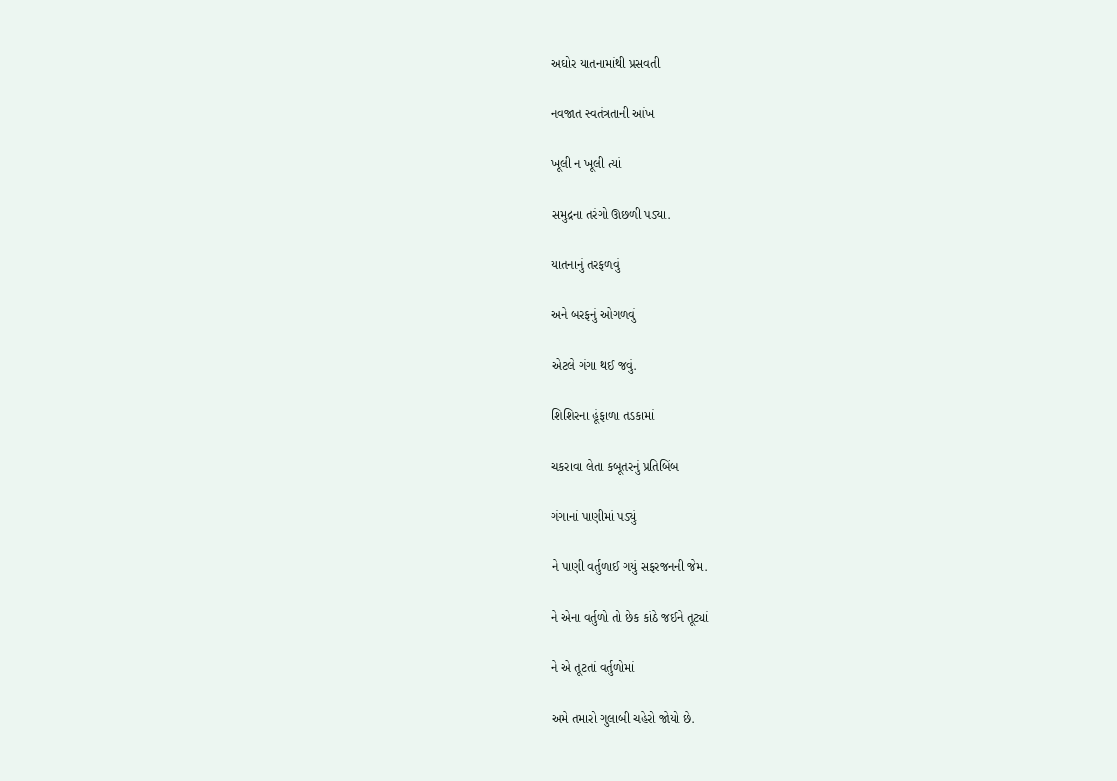અઘોર યાતનામાંથી પ્રસવતી

નવજાત સ્વતંત્રતાની આંખ

ખૂલી ન ખૂલી ત્યાં

સમુદ્રના તરંગો ઊછળી પડ્યા.

યાતનાનું તરફળવું

અને બરફનું ઓગળવું

એટલે ગંગા થઈ જવું.

શિશિરના હૂંફાળા તડકામાં

ચકરાવા લેતા કબૂતરનું પ્રતિબિંબ

ગંગાનાં પાણીમાં પડ્યું

ને પાણી વર્તુળાઈ ગયું સફરજનની જેમ.

ને એના વર્તુળો તો છેક કાંઠે જઈને તૂટ્યાં

ને એ તૂટતાં વર્તુળોમાં

અમે તમારો ગુલાબી ચહેરો જોયો છે.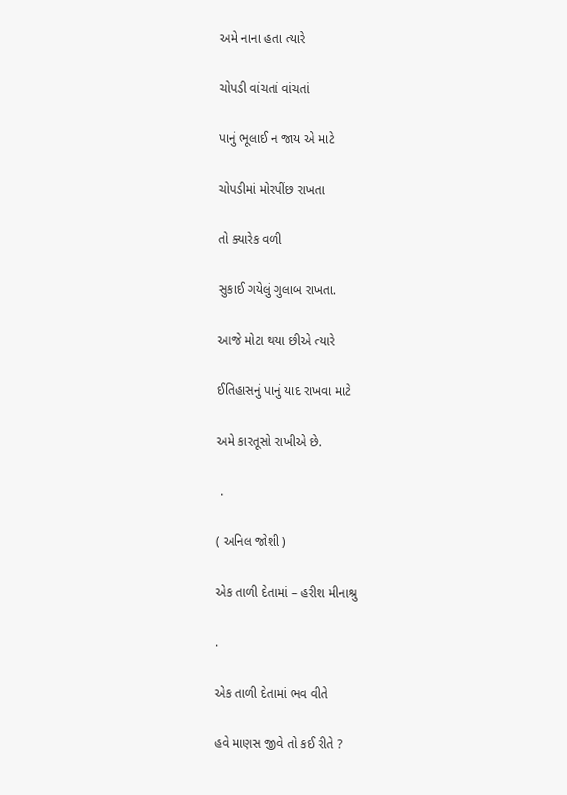અમે નાના હતા ત્યારે

ચોપડી વાંચતાં વાંચતાં

પાનું ભૂલાઈ ન જાય એ માટે

ચોપડીમાં મોરપીંછ રાખતા

તો ક્યારેક વળી

સુકાઈ ગયેલું ગુલાબ રાખતા.

આજે મોટા થયા છીએ ત્યારે

ઈતિહાસનું પાનું યાદ રાખવા માટે

અમે કારતૂસો રાખીએ છે.

 .

( અનિલ જોશી )

એક તાળી દેતામાં – હરીશ મીનાશ્રુ

.

એક તાળી દેતામાં ભવ વીતે

હવે માણસ જીવે તો કઈ રીતે ?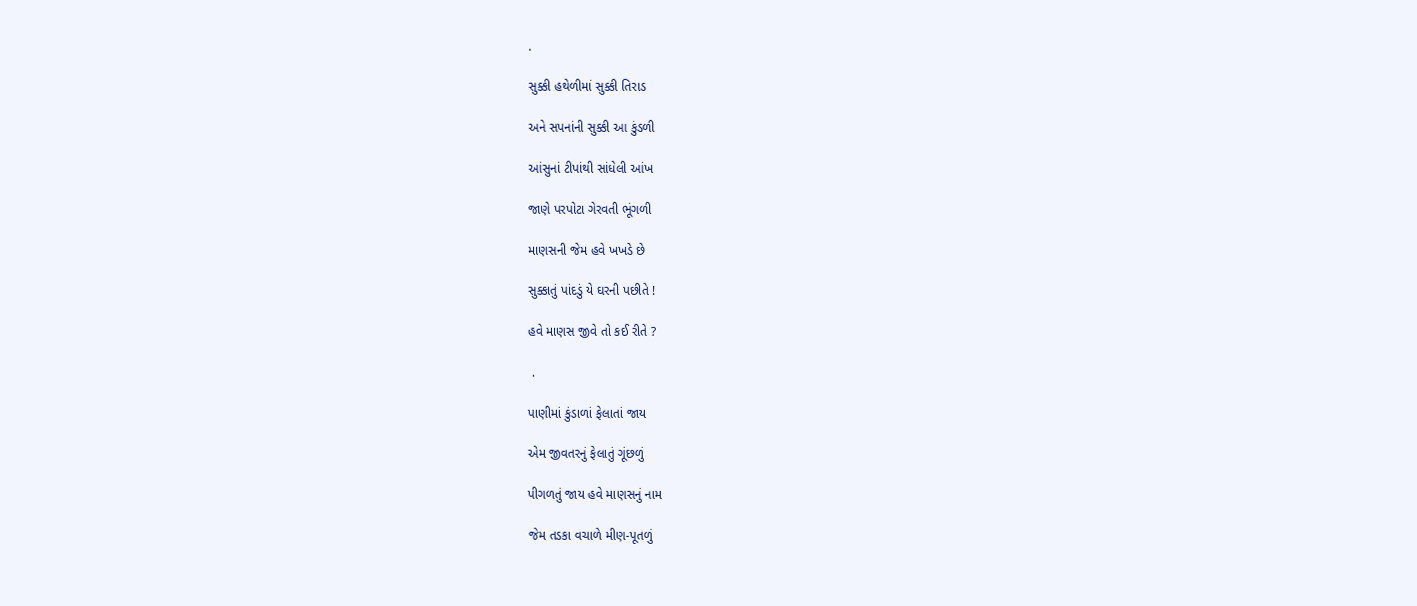.

સુક્કી હથેળીમાં સુક્કી તિરાડ

અને સપનાંની સુક્કી આ કુંડળી

આંસુનાં ટીપાંથી સાંધેલી આંખ

જાણે પરપોટા ગેરવતી ભૂંગળી

માણસની જેમ હવે ખખડે છે

સુક્કાતું પાંદડું યે ઘરની પછીતે !

હવે માણસ જીવે તો કઈ રીતે ?

 .

પાણીમાં કુંડાળાં ફેલાતાં જાય

એમ જીવતરનું ફેલાતું ગૂંછળું

પીગળતું જાય હવે માણસનું નામ

જેમ તડકા વચાળે મીણ-પૂતળું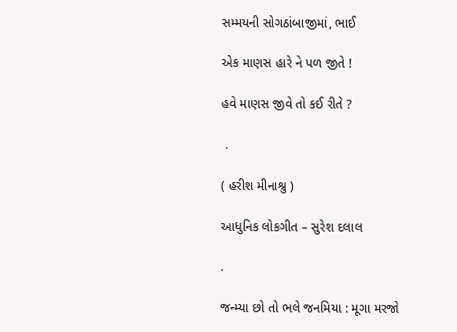સમ્મયની સોગઠાંબાજીમાં, ભાઈ

એક માણસ હારે ને પળ જીતે !

હવે માણસ જીવે તો કઈ રીતે ?

 .

( હરીશ મીનાશ્રુ )

આધુનિક લોકગીત – સુરેશ દલાલ

.

જન્મ્યા છો તો ભલે જનમિયા : મૂગા મરજો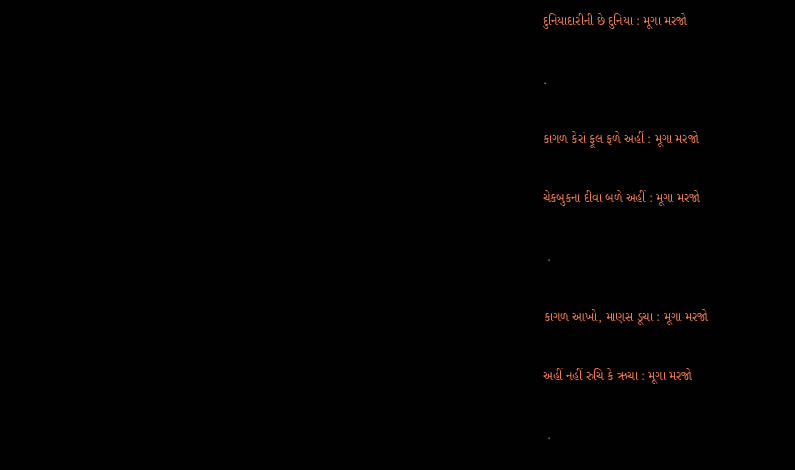દુનિયાદારીની છે દુનિયા : મૂગા મરજો

.

કાગળ કેરાં ફૂલ ફળે અહીં : મૂગા મરજો

ચેકબુકના દીવા બળે અહીં : મૂગા મરજો

 .

કાગળ આખો, માણસ ડૂચા : મૂગા મરજો

અહીં નહીં રુચિ કે ઋચા : મૂગા મરજો

 .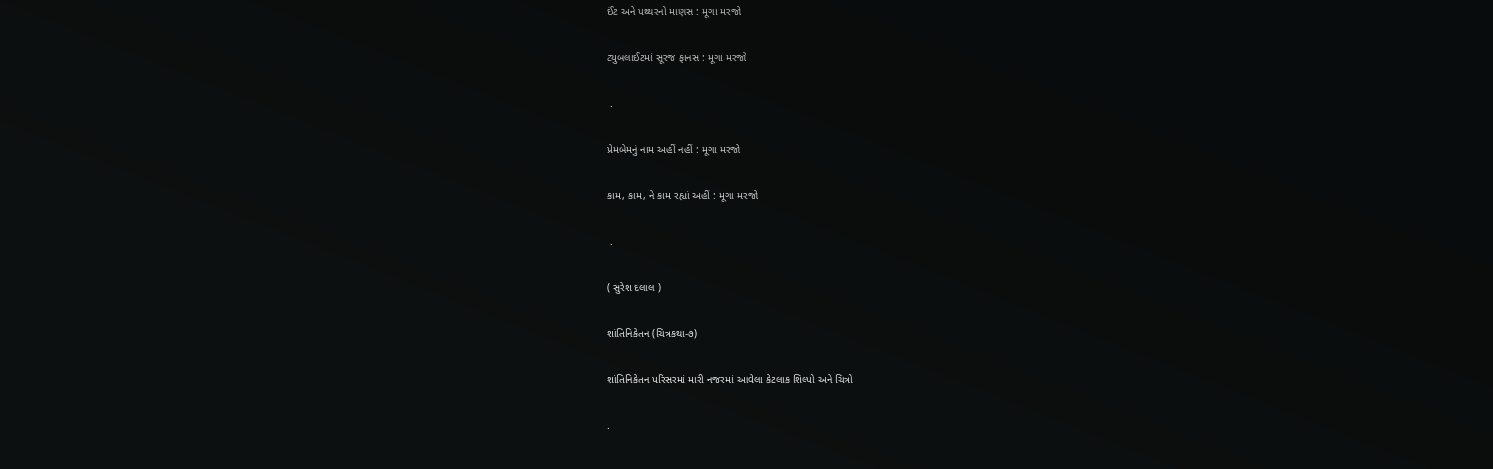ઈંટ અને પથ્થરનો માણસ : મૂગા મરજો

ટ્યુબલાઈટમાં સૂરજ ફાનસ : મૂગા મરજો

 .

પ્રેમબેમનું નામ અહીં નહીં : મૂગા મરજો

કામ, કામ, ને કામ રહ્યાં અહીં : મૂગા મરજો

 .

( સુરેશ દલાલ )

શાંતિનિકેતન (ચિત્રકથા-૭)

શાંતિનિકેતન પરિસરમાં મારી નજરમાં આવેલા કેટલાક શિલ્પો અને ચિત્રો

.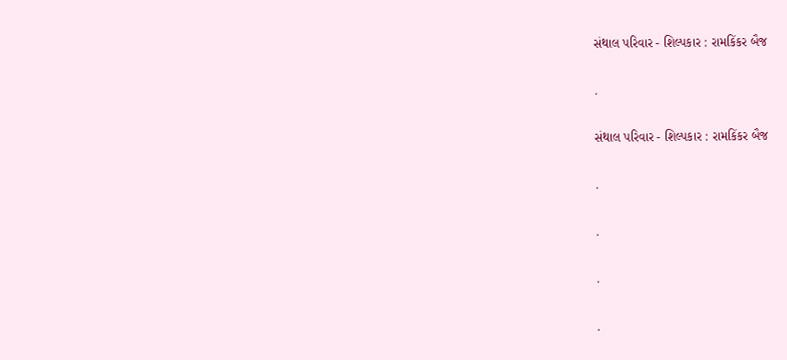સંથાલ પરિવાર - શિલ્પકાર : રામકિંકર બૈજ

.

સંથાલ પરિવાર - શિલ્પકાર : રામકિંકર બૈજ

.

.

.

.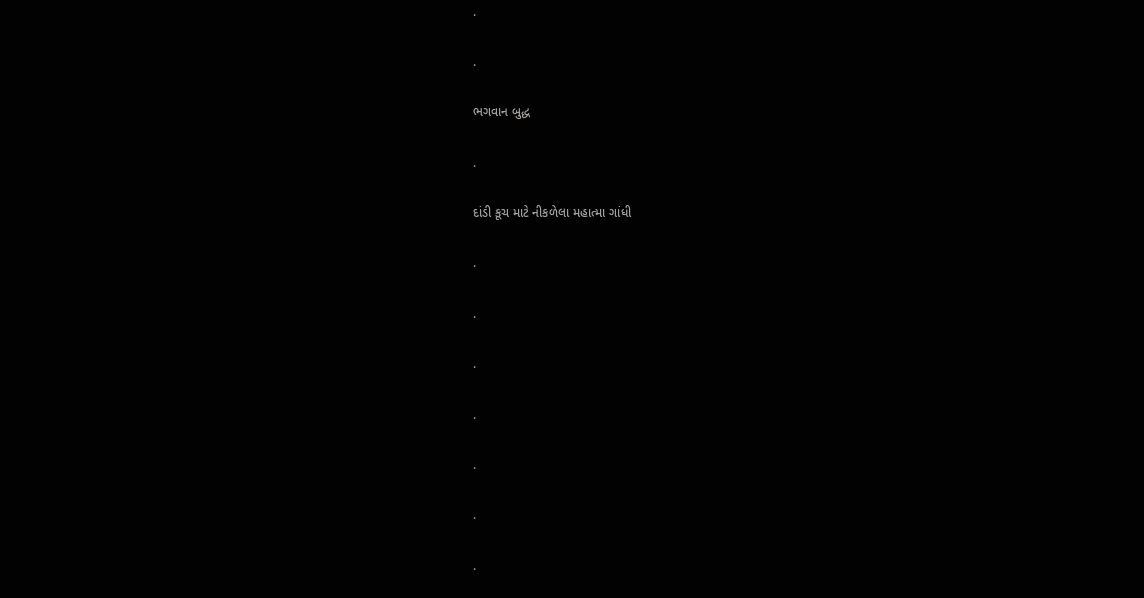.

.

ભગવાન બુદ્ધ

.

દાંડી કૂચ માટે નીકળેલા મહાત્મા ગાંધી

.

.

.

.

.

.

.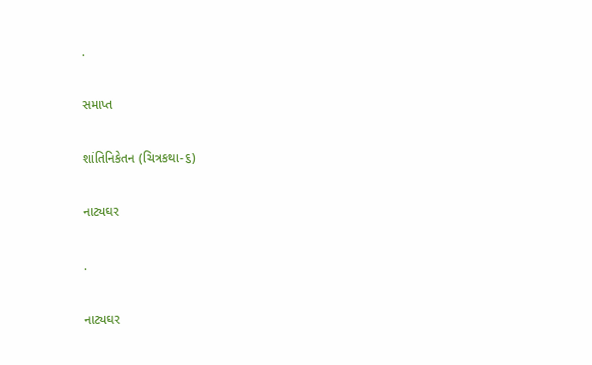.

સમાપ્ત

શાંતિનિકેતન (ચિત્રકથા-૬)

નાટ્યઘર

.

નાટ્યઘર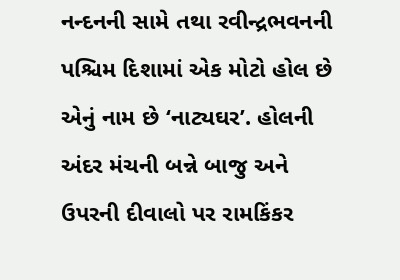નન્દનની સામે તથા રવીન્દ્રભવનની પશ્ચિમ દિશામાં એક મોટો હોલ છે એનું નામ છે ‘નાટ્યઘર’. હોલની અંદર મંચની બન્ને બાજુ અને ઉપરની દીવાલો પર રામકિંકર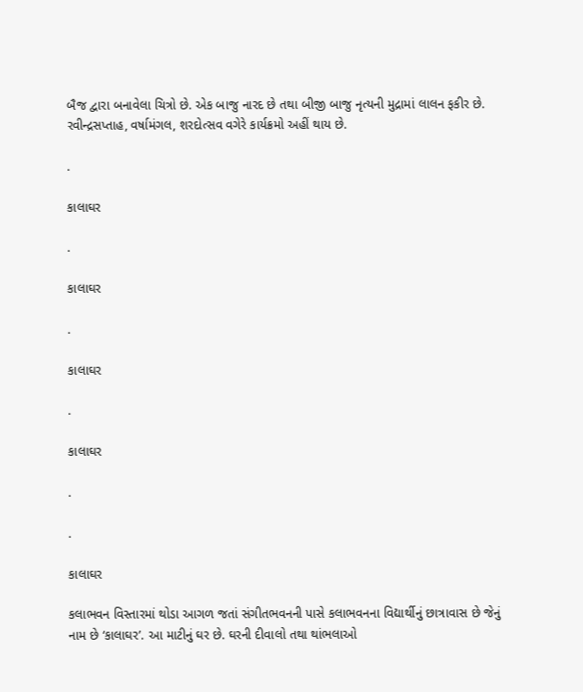બૈજ દ્વારા બનાવેલા ચિત્રો છે. એક બાજુ નારદ છે તથા બીજી બાજુ નૃત્યની મુદ્રામાં લાલન ફકીર છે. રવીન્દ્રસપ્તાહ, વર્ષામંગલ, શરદોત્સવ વગેરે કાર્યક્રમો અહીં થાય છે.

.

કાલાઘર

.

કાલાઘર

.

કાલાઘર

.

કાલાઘર

.

.

કાલાઘર

કલાભવન વિસ્તારમાં થોડા આગળ જતાં સંગીતભવનની પાસે કલાભવનના વિદ્યાર્થીનું છાત્રાવાસ છે જેનું નામ છે ‘કાલાઘર’. આ માટીનું ઘર છે. ઘરની દીવાલો તથા થાંભલાઓ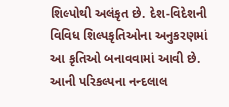શિલ્પોથી અલંકૃત છે. દેશ-વિદેશની વિવિધ શિલ્પકૃતિઓના અનુકરણમાં આ કૃતિઓ બનાવવામાં આવી છે. આની પરિકલ્પના નન્દલાલ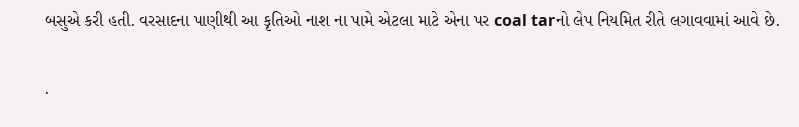બસુએ કરી હતી. વરસાદના પાણીથી આ કૃતિઓ નાશ ના પામે એટલા માટે એના પર coal tarનો લેપ નિયમિત રીતે લગાવવામાં આવે છે.

.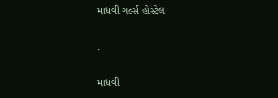માધવી ગર્લ્સ હોસ્ટેલ

.

માધવી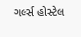ગર્લ્સ હોસ્ટેલ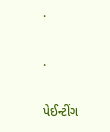.

.

પેઈન્ટીંગ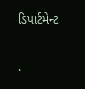ડિપાર્ટમેન્ટ

.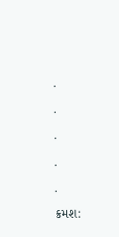.

.

.

.

.

ક્રમશ: